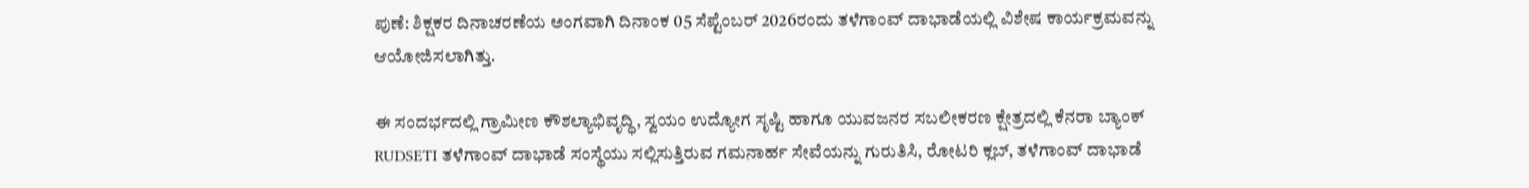ಪುಣೆ: ಶಿಕ್ಷಕರ ದಿನಾಚರಣೆಯ ಅಂಗವಾಗಿ ದಿನಾಂಕ 05 ಸೆಪ್ಟೆಂಬರ್ 2026ರಂದು ತಳೆಗಾಂವ್ ದಾಭಾಡೆಯಲ್ಲಿ ವಿಶೇಷ ಕಾರ್ಯಕ್ರಮವನ್ನು ಆಯೋಜಿಸಲಾಗಿತ್ತು.

ಈ ಸಂದರ್ಭದಲ್ಲಿ ಗ್ರಾಮೀಣ ಕೌಶಲ್ಯಾಭಿವೃದ್ಧಿ, ಸ್ವಯಂ ಉದ್ಯೋಗ ಸೃಷ್ಟಿ ಹಾಗೂ ಯುವಜನರ ಸಬಲೀಕರಣ ಕ್ಷೇತ್ರದಲ್ಲಿ ಕೆನರಾ ಬ್ಯಾಂಕ್ RUDSETI ತಳೆಗಾಂವ್ ದಾಭಾಡೆ ಸಂಸ್ಥೆಯು ಸಲ್ಲಿಸುತ್ತಿರುವ ಗಮನಾರ್ಹ ಸೇವೆಯನ್ನು ಗುರುತಿಸಿ, ರೋಟರಿ ಕ್ಲಬ್, ತಳೆಗಾಂವ್ ದಾಭಾಡೆ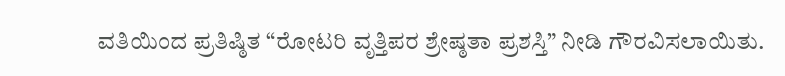ವತಿಯಿಂದ ಪ್ರತಿಷ್ಠಿತ “ರೋಟರಿ ವೃತ್ತಿಪರ ಶ್ರೇಷ್ಠತಾ ಪ್ರಶಸ್ತಿ” ನೀಡಿ ಗೌರವಿಸಲಾಯಿತು.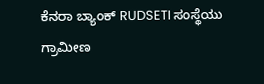ಕೆನರಾ ಬ್ಯಾಂಕ್ RUDSETI ಸಂಸ್ಥೆಯು ಗ್ರಾಮೀಣ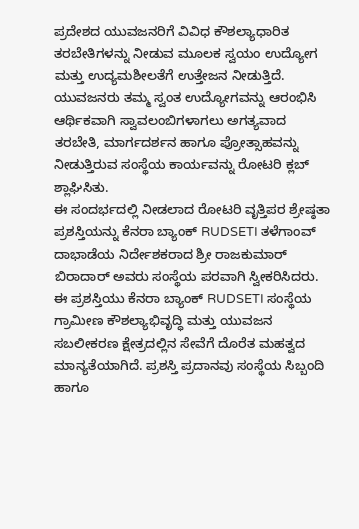ಪ್ರದೇಶದ ಯುವಜನರಿಗೆ ವಿವಿಧ ಕೌಶಲ್ಯಾಧಾರಿತ ತರಬೇತಿಗಳನ್ನು ನೀಡುವ ಮೂಲಕ ಸ್ವಯಂ ಉದ್ಯೋಗ ಮತ್ತು ಉದ್ಯಮಶೀಲತೆಗೆ ಉತ್ತೇಜನ ನೀಡುತ್ತಿದೆ. ಯುವಜನರು ತಮ್ಮ ಸ್ವಂತ ಉದ್ಯೋಗವನ್ನು ಆರಂಭಿಸಿ ಆರ್ಥಿಕವಾಗಿ ಸ್ವಾವಲಂಬಿಗಳಾಗಲು ಅಗತ್ಯವಾದ ತರಬೇತಿ, ಮಾರ್ಗದರ್ಶನ ಹಾಗೂ ಪ್ರೋತ್ಸಾಹವನ್ನು ನೀಡುತ್ತಿರುವ ಸಂಸ್ಥೆಯ ಕಾರ್ಯವನ್ನು ರೋಟರಿ ಕ್ಲಬ್ ಶ್ಲಾಘಿಸಿತು.
ಈ ಸಂದರ್ಭದಲ್ಲಿ ನೀಡಲಾದ ರೋಟರಿ ವೃತ್ತಿಪರ ಶ್ರೇಷ್ಠತಾ ಪ್ರಶಸ್ತಿಯನ್ನು ಕೆನರಾ ಬ್ಯಾಂಕ್ RUDSETI ತಳೆಗಾಂವ್ ದಾಭಾಡೆಯ ನಿರ್ದೇಶಕರಾದ ಶ್ರೀ ರಾಜಕುಮಾರ್ ಬಿರಾದಾರ್ ಅವರು ಸಂಸ್ಥೆಯ ಪರವಾಗಿ ಸ್ವೀಕರಿಸಿದರು.
ಈ ಪ್ರಶಸ್ತಿಯು ಕೆನರಾ ಬ್ಯಾಂಕ್ RUDSETI ಸಂಸ್ಥೆಯ ಗ್ರಾಮೀಣ ಕೌಶಲ್ಯಾಭಿವೃದ್ಧಿ ಮತ್ತು ಯುವಜನ ಸಬಲೀಕರಣ ಕ್ಷೇತ್ರದಲ್ಲಿನ ಸೇವೆಗೆ ದೊರೆತ ಮಹತ್ವದ ಮಾನ್ಯತೆಯಾಗಿದೆ. ಪ್ರಶಸ್ತಿ ಪ್ರದಾನವು ಸಂಸ್ಥೆಯ ಸಿಬ್ಬಂದಿ ಹಾಗೂ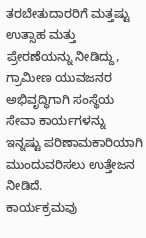ತರಬೇತುದಾರರಿಗೆ ಮತ್ತಷ್ಟು ಉತ್ಸಾಹ ಮತ್ತು ಪ್ರೇರಣೆಯನ್ನು ನೀಡಿದ್ದು, ಗ್ರಾಮೀಣ ಯುವಜನರ ಅಭಿವೃದ್ಧಿಗಾಗಿ ಸಂಸ್ಥೆಯ ಸೇವಾ ಕಾರ್ಯಗಳನ್ನು ಇನ್ನಷ್ಟು ಪರಿಣಾಮಕಾರಿಯಾಗಿ ಮುಂದುವರಿಸಲು ಉತ್ತೇಜನ ನೀಡಿದೆ.
ಕಾರ್ಯಕ್ರಮವು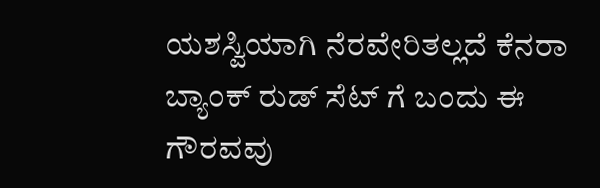ಯಶಸ್ವಿಯಾಗಿ ನೆರವೇರಿತಲ್ಲದೆ ಕೆನರಾ ಬ್ಯಾಂಕ್ ರುಡ್ ಸೆಟ್ ಗೆ ಬಂದು ಈ ಗೌರವವು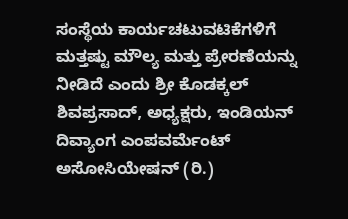ಸಂಸ್ಥೆಯ ಕಾರ್ಯಚಟುವಟಿಕೆಗಳಿಗೆ ಮತ್ತಷ್ಟು ಮೌಲ್ಯ ಮತ್ತು ಪ್ರೇರಣೆಯನ್ನು ನೀಡಿದೆ ಎಂದು ಶ್ರೀ ಕೊಡಕ್ಕಲ್ ಶಿವಪ್ರಸಾದ್, ಅಧ್ಯಕ್ಷರು, ಇಂಡಿಯನ್ ದಿವ್ಯಾಂಗ ಎಂಪವರ್ಮೆಂಟ್ ಅಸೋಸಿಯೇಷನ್ (ರಿ.)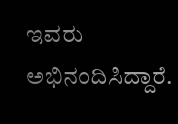ಇವರು ಅಭಿನಂದಿಸಿದ್ದಾರೆ.